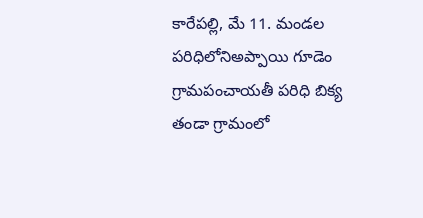కారేపల్లి, మే 11. మండల పరిధిలోనిఅప్పాయి గూడెం గ్రామపంచాయతీ పరిధి బిక్య తండా గ్రామంలో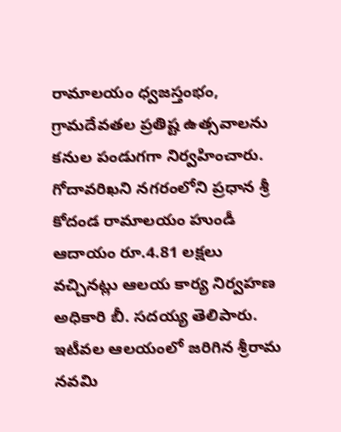రామాలయం ధ్వజస్తంభం, గ్రామదేవతల ప్రతిష్ట ఉత్సవాలను కనుల పండుగగా నిర్వహించారు.
గోదావరిఖని నగరంలోని ప్రధాన శ్రీ కోదండ రామాలయం హుండీ ఆదాయం రూ.4.81 లక్షలు వచ్చినట్లు ఆలయ కార్య నిర్వహణ అధికారి బీ. సదయ్య తెలిపారు. ఇటీవల ఆలయంలో జరిగిన శ్రీరామ నవమి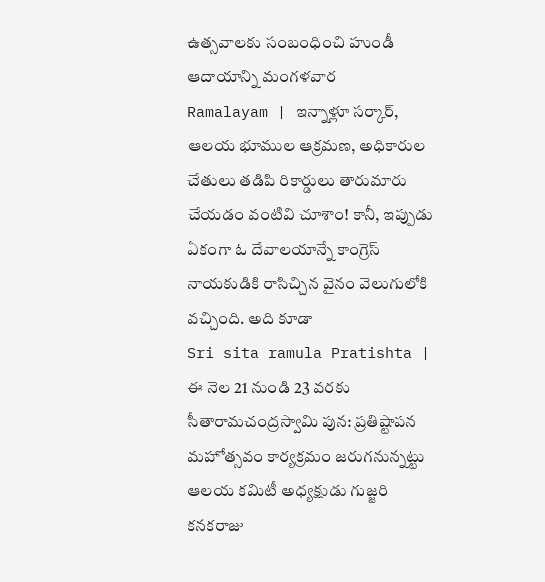ఉత్సవాలకు సంబంధించి హుండీ ఆదాయాన్ని మంగళవార
Ramalayam | ఇన్నాళ్లూ సర్కార్, ఆలయ భూముల ఆక్రమణ, అధికారుల చేతులు తడిపి రికార్డులు తారుమారు చేయడం వంటివి చూశాం! కానీ, ఇప్పుడు ఏకంగా ఓ దేవాలయాన్నే కాంగ్రెస్ నాయకుడికి రాసిచ్చిన వైనం వెలుగులోకి వచ్చింది. అది కూడా
Sri sita ramula Pratishta | ఈ నెల 21 నుండి 23 వరకు సీతారామచంద్రస్వామి పున: ప్రతిష్టాపన మహోత్సవం కార్యక్రమం జరుగనున్నట్టు ఆలయ కమిటీ అధ్యక్షుడు గుజ్జరి కనకరాజు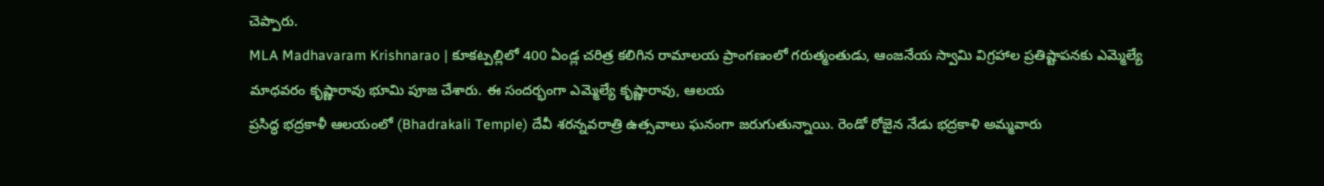చెప్పారు.
MLA Madhavaram Krishnarao | కూకట్పల్లిలో 400 ఏండ్ల చరిత్ర కలిగిన రామాలయ ప్రాంగణంలో గరుత్మంతుడు, ఆంజనేయ స్వామి విగ్రహాల ప్రతిష్టాపనకు ఎమ్మెల్యే మాధవరం కృష్ణారావు భూమి పూజ చేశారు. ఈ సందర్భంగా ఎమ్మెల్యే కృష్ణారావు, ఆలయ
ప్రసిద్ధ భద్రకాళీ ఆలయంలో (Bhadrakali Temple) దేవీ శరన్నవరాత్రి ఉత్సవాలు ఘనంగా జరుగుతున్నాయి. రెండో రోజైన నేడు భద్రకాళి అమ్మవారు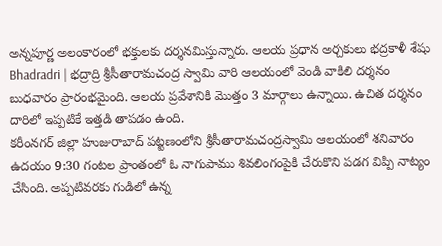అన్నపూర్ణ అలంకారంలో భక్తులకు దర్శనమిస్తున్నారు. ఆలయ ప్రధాన అర్చకులు భద్రకాళీ శేషు
Bhadradri | భద్రాద్రి శ్రీసీతారామచంద్ర స్వామి వారి ఆలయంలో వెండి వాకిలి దర్శనం బుధవారం ప్రారంభమైంది. ఆలయ ప్రవేశానికి మొత్తం 3 మార్గాలు ఉన్నాయి. ఉచిత దర్శనం దారిలో ఇప్పటికే ఇత్తడి తాపడం ఉంది.
కరీంనగర్ జిల్లా హుజురాబాద్ పట్టణంలోని శ్రీసీతారామచంద్రస్వామి ఆలయంలో శనివారం ఉదయం 9:30 గంటల ప్రాంతంలో ఓ నాగుపాము శివలింగంపైకి చేరుకొని పడగ విప్పి నాట్యం చేసింది. అప్పటివరకు గుడిలో ఉన్న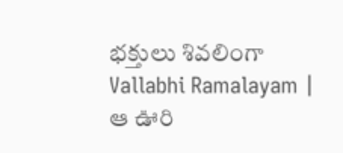భక్తులు శివలింగా
Vallabhi Ramalayam | ఆ ఊరి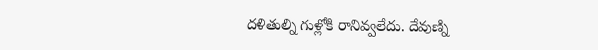దళితుల్ని గుళ్లోకి రానివ్వలేదు. దేవుణ్ని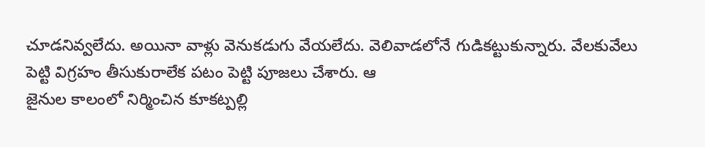చూడనివ్వలేదు. అయినా వాళ్లు వెనుకడుగు వేయలేదు. వెలివాడలోనే గుడికట్టుకున్నారు. వేలకువేలు పెట్టి విగ్రహం తీసుకురాలేక పటం పెట్టి పూజలు చేశారు. ఆ
జైనుల కాలంలో నిర్మించిన కూకట్పల్లి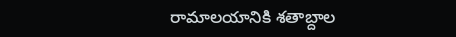రామాలయానికి శతాబ్దాల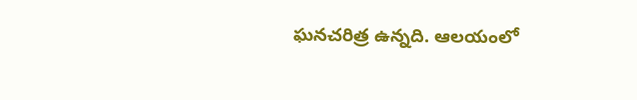ఘనచరిత్ర ఉన్నది. ఆలయంలో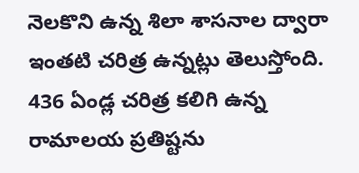నెలకొని ఉన్న శిలా శాసనాల ద్వారా ఇంతటి చరిత్ర ఉన్నట్లు తెలుస్తోంది. 436 ఏండ్ల చరిత్ర కలిగి ఉన్న రామాలయ ప్రతిష్టను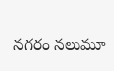నగరం నలుమూ